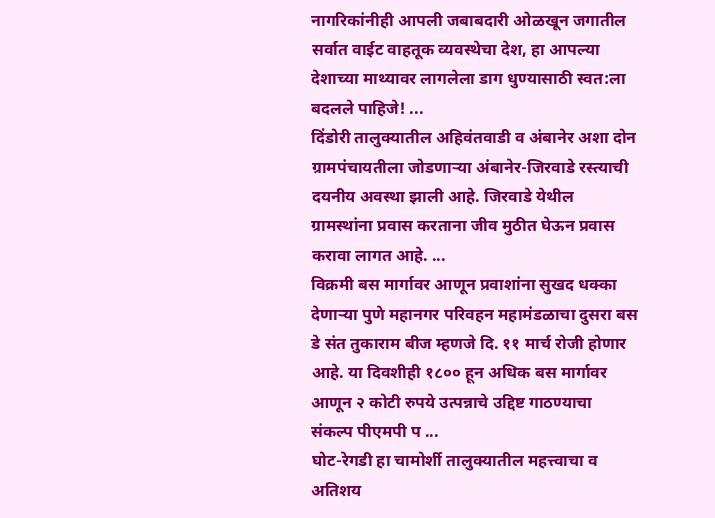नागरिकांनीही आपली जबाबदारी ओळखून जगातील सर्वात वाईट वाहतूक व्यवस्थेचा देश, हा आपल्या देशाच्या माथ्यावर लागलेला डाग धुण्यासाठी स्वत:ला बदलले पाहिजे! ...
दिंडोरी तालुक्यातील अहिवंतवाडी व अंबानेर अशा दोन ग्रामपंचायतीला जोडणाऱ्या अंबानेर-जिरवाडे रस्त्याची दयनीय अवस्था झाली आहे. जिरवाडे येथील ग्रामस्थांना प्रवास करताना जीव मुठीत घेऊन प्रवास करावा लागत आहे. ...
विक्रमी बस मार्गावर आणून प्रवाशांना सुखद धक्का देणाऱ्या पुणे महानगर परिवहन महामंडळाचा दुसरा बस डे संत तुकाराम बीज म्हणजे दि. ११ मार्च रोजी होणार आहे. या दिवशीही १८०० हून अधिक बस मार्गावर आणून २ कोटी रुपये उत्पन्नाचे उद्दिष्ट गाठण्याचा संकल्प पीएमपी प ...
घोट-रेगडी हा चामोर्शी तालुक्यातील महत्त्वाचा व अतिशय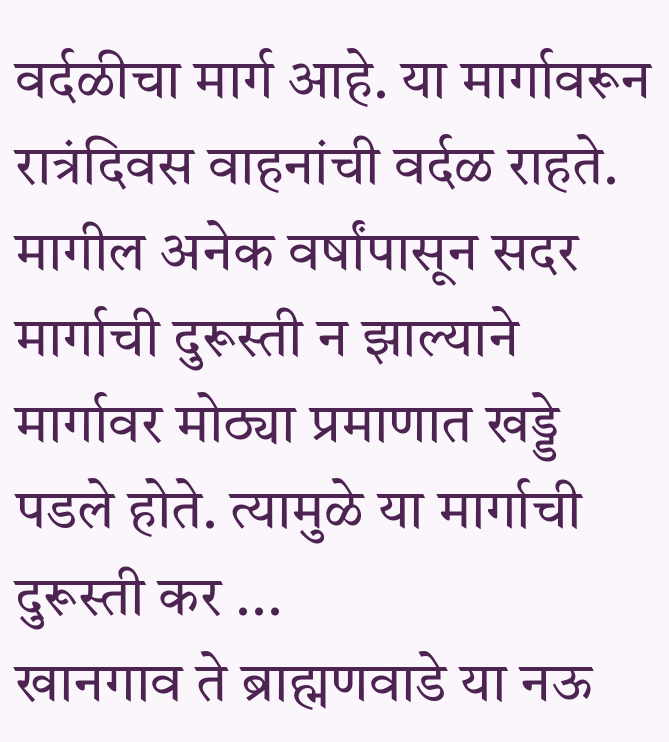वर्दळीचा मार्ग आहे. या मार्गावरून रात्रंदिवस वाहनांची वर्दळ राहते. मागील अनेक वर्षांपासून सदर मार्गाची दुरूस्ती न झाल्याने मार्गावर मोठ्या प्रमाणात खड्डे पडले होते. त्यामुळे या मार्गाची दुरूस्ती कर ...
खानगाव ते ब्राह्मणवाडे या नऊ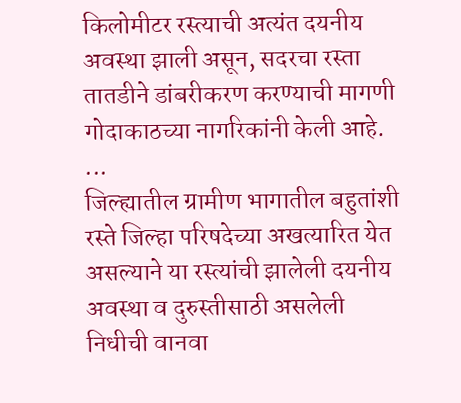किलोमीटर रस्त्याची अत्यंत दयनीय अवस्था झाली असून, सदरचा रस्ता तातडीने डांबरीकरण करण्याची मागणी गोदाकाठच्या नागरिकांनी केली आहे. ...
जिल्ह्यातील ग्रामीण भागातील बहुतांशी रस्ते जिल्हा परिषदेच्या अखत्यारित येत असल्याने या रस्त्यांची झालेली दयनीय अवस्था व दुरुस्तीसाठी असलेली निधीची वानवा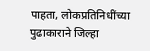पाहता, लोकप्रतिनिधींच्या पुढाकाराने जिल्हा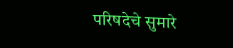परिषदेचे सुमारे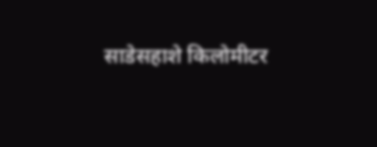साडेसहाशे किलोमीटर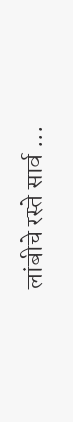लांबीचे रस्ते सार्व ...